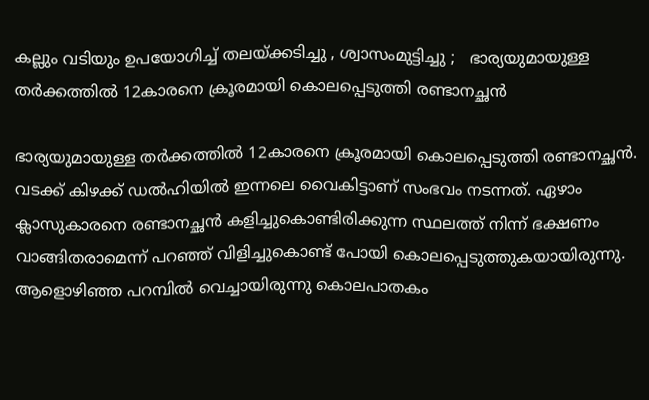കല്ലും വടിയും ഉപയോഗിച്ച് തലയ്ക്കടിച്ചു , ശ്വാസംമുട്ടിച്ചു ;   ഭാര്യയുമായുള്ള തർക്കത്തിൽ 12കാരനെ ക്രൂരമായി കൊലപ്പെടുത്തി രണ്ടാനച്ഛൻ

ഭാര്യയുമായുള്ള തർക്കത്തിൽ 12കാരനെ ക്രൂരമായി കൊലപ്പെടുത്തി രണ്ടാനച്ഛൻ. വടക്ക് കിഴക്ക് ഡൽഹിയിൽ ഇന്നലെ വൈകിട്ടാണ് സംഭവം നടന്നത്. ഏഴാം ക്ലാസുകാരനെ രണ്ടാനച്ഛൻ കളിച്ചുകൊണ്ടിരിക്കുന്ന സ്ഥലത്ത് നിന്ന് ഭക്ഷണം വാങ്ങിതരാമെന്ന് പറഞ്ഞ് വിളിച്ചുകൊണ്ട് പോയി കൊലപ്പെടുത്തുകയായിരുന്നു. ആളൊഴിഞ്ഞ പറമ്പിൽ വെച്ചായിരുന്നു കൊലപാതകം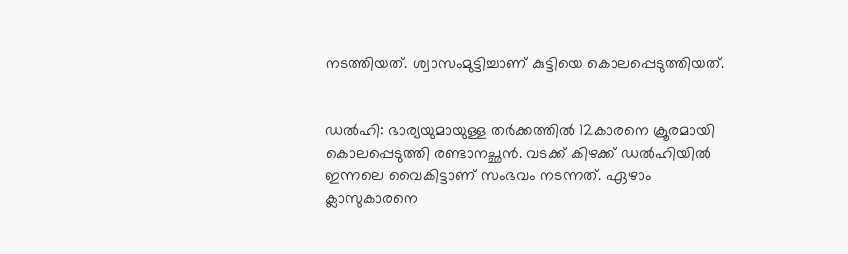നടത്തിയത്. ശ്വാസംമുട്ടിച്ചാണ് കുട്ടിയെ കൊലപ്പെടുത്തിയത്.


ഡൽഹി: ഭാര്യയുമായുള്ള തർക്കത്തിൽ 12കാരനെ ക്രൂരമായി കൊലപ്പെടുത്തി രണ്ടാനച്ഛൻ. വടക്ക് കിഴക്ക് ഡൽഹിയിൽ ഇന്നലെ വൈകിട്ടാണ് സംഭവം നടന്നത്. ഏഴാം ക്ലാസുകാരനെ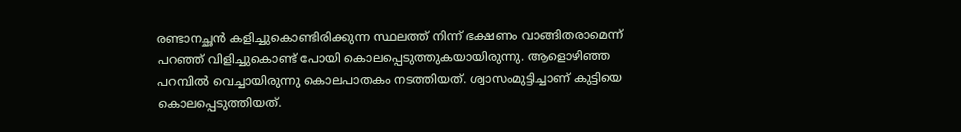രണ്ടാനച്ഛൻ കളിച്ചുകൊണ്ടിരിക്കുന്ന സ്ഥലത്ത് നിന്ന് ഭക്ഷണം വാങ്ങിതരാമെന്ന് പറഞ്ഞ് വിളിച്ചുകൊണ്ട് പോയി കൊലപ്പെടുത്തുകയായിരുന്നു. ആളൊഴിഞ്ഞ പറമ്പിൽ വെച്ചായിരുന്നു കൊലപാതകം നടത്തിയത്. ശ്വാസംമുട്ടിച്ചാണ് കുട്ടിയെ കൊലപ്പെടുത്തിയത്.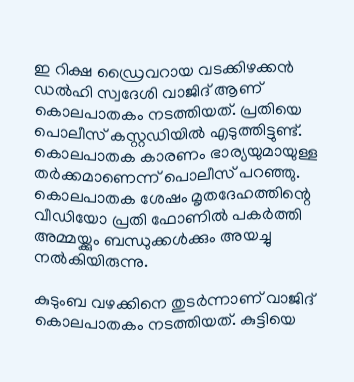ഇ റിക്ഷ ഡ്രൈവറായ വടക്കിഴക്കൻ ഡൽഹി സ്വദേശി വാജിദ് ആണ് കൊലപാതകം നടത്തിയത്. പ്രതിയെ പൊലീസ് കസ്റ്റഡിയിൽ എടുത്തിട്ടുണ്ട്. കൊലപാതക കാരണം ഭാര്യയുമായുള്ള തർക്കമാണെന്ന് പൊലീസ് പറഞ്ഞു. കൊലപാതക ശേഷം മൃതദേഹത്തിന്റെ വീഡിയോ പ്രതി ഫോണിൽ പകർത്തി അമ്മയ്ക്കും ബന്ധുക്കൾക്കും അയച്ചു നൽകിയിരുന്നു.

കുടുംബ വഴക്കിനെ തുടർന്നാണ് വാജിദ് കൊലപാതകം നടത്തിയത്. കുട്ടിയെ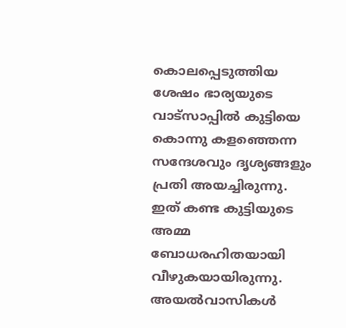കൊലപ്പെടുത്തിയ ശേഷം ഭാര്യയുടെ വാട്സാപ്പിൽ കുട്ടിയെ കൊന്നു കളഞ്ഞെന്ന സന്ദേശവും ദൃശ്യങ്ങളും പ്രതി അയച്ചിരുന്നു. ഇത് കണ്ട കുട്ടിയുടെ അമ്മ ബോധരഹിതയായി വീഴുകയായിരുന്നു. അയൽവാസികൾ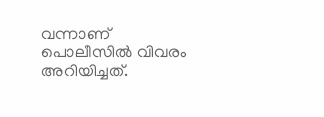വന്നാണ് പൊലീസിൽ വിവരം അറിയിച്ചത്.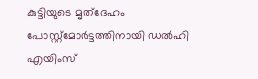കുട്ടിയുടെ മൃത്ദേഹം പോസ്റ്റ്മോർട്ടത്തിനായി ഡൽഹി എയിംസ്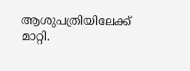ആശുപത്രിയിലേക്ക് മാറ്റി.